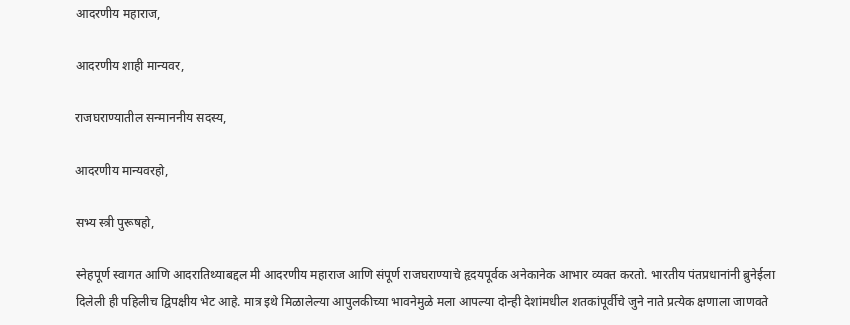आदरणीय महाराज,

आदरणीय शाही मान्यवर,

राजघराण्यातील सन्माननीय सदस्य,

आदरणीय मान्यवरहो,

सभ्य स्त्री पुरूषहो,

स्नेहपूर्ण स्वागत आणि आदरातिथ्याबद्दल मी आदरणीय महाराज आणि संपूर्ण राजघराण्याचे हृदयपूर्वक अनेकानेक आभार व्यक्त करतो. भारतीय पंतप्रधानांनी ब्रुनेईला दिलेली ही पहिलीच द्विपक्षीय भेट आहे. मात्र इथे मिळालेल्या आपुलकीच्या भावनेमुळे मला आपल्या दोन्ही देशांमधील शतकांपूर्वीचे जुने नाते प्रत्येक क्षणाला जाणवते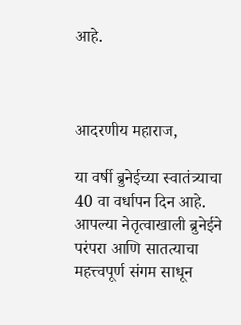आहे.



आदरणीय महाराज,

या वर्षी ब्रुनेईच्या स्वातंत्र्याचा 40 वा वर्धापन दिन आहे. आपल्या नेतृत्वाखाली ब्रुनेईने परंपरा आणि सातत्याचा महत्त्वपूर्ण संगम साधून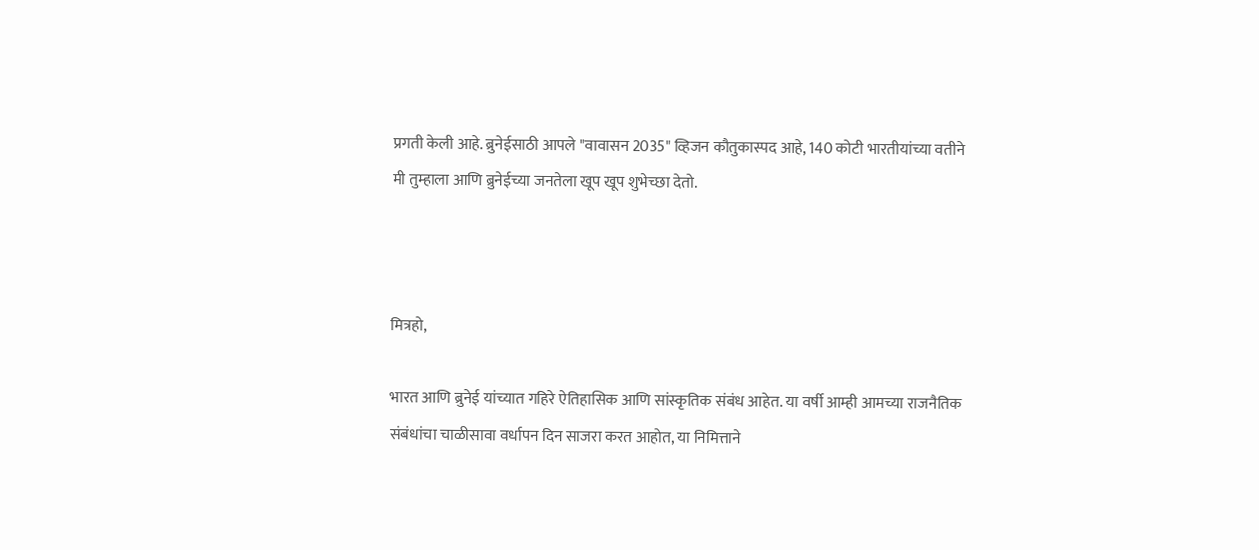प्रगती केली आहे. ब्रुनेईसाठी आपले "वावासन 2035" व्हिजन कौतुकास्पद आहे, 140 कोटी भारतीयांच्या वतीने मी तुम्हाला आणि ब्रुनेईच्या जनतेला खूप खूप शुभेच्छा देतो.



मित्रहो,

भारत आणि ब्रुनेई यांच्यात गहिरे ऐतिहासिक आणि सांस्कृतिक संबंध आहेत. या वर्षी आम्ही आमच्या राजनैतिक संबंधांचा चाळीसावा वर्धापन दिन साजरा करत आहोत, या निमित्ताने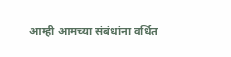आम्ही आमच्या संबंधांना वर्धित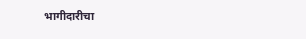भागीदारीचा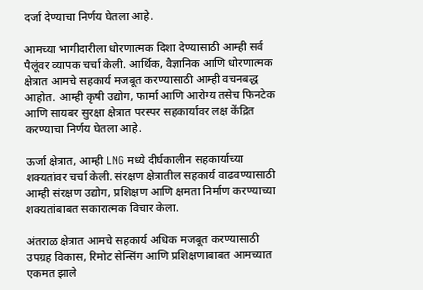दर्जा देण्याचा निर्णय घेतला आहे.

आमच्या भागीदारीला धोरणात्मक दिशा देण्यासाठी आम्ही सर्व पैलूंवर व्यापक चर्चा केली. आर्थिक, वैज्ञानिक आणि धोरणात्मक क्षेत्रात आमचे सहकार्य मजबूत करण्यासाठी आम्ही वचनबद्ध आहोत. आम्ही कृषी उद्योग, फार्मा आणि आरोग्य तसेच फिनटेक आणि सायबर सुरक्षा क्षेत्रात परस्पर सहकार्यावर लक्ष केंद्रित करण्याचा निर्णय घेतला आहे.

ऊर्जा क्षेत्रात, आम्ही LNG मध्ये दीर्घकालीन सहकार्याच्या शक्यतांवर चर्चा केली. संरक्षण क्षेत्रातील सहकार्य वाढवण्यासाठी आम्ही संरक्षण उद्योग, प्रशिक्षण आणि क्षमता निर्माण करण्याच्या शक्यतांबाबत सकारात्मक विचार केला.

अंतराळ क्षेत्रात आमचे सहकार्य अधिक मजबूत करण्यासाठी उपग्रह विकास, रिमोट सेन्सिंग आणि प्रशिक्षणाबाबत आमच्यात एकमत झाले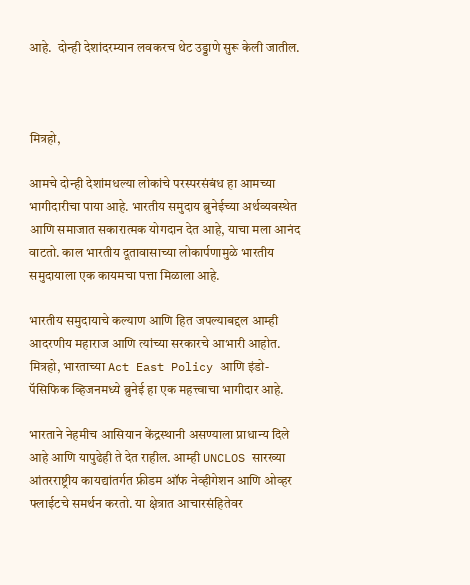आहे.  दोन्ही देशांदरम्यान लवकरच थेट उड्डाणे सुरू केली जातील.



मित्रहो,

आमचे दोन्ही देशांमधल्या लोकांचे परस्परसंबंध हा आमच्या भागीदारीचा पाया आहे. भारतीय समुदाय ब्रुनेईच्या अर्थव्यवस्थेत आणि समाजात सकारात्मक योगदान देत आहे, याचा मला आनंद वाटतो. काल भारतीय दूतावासाच्या लोकार्पणामुळे भारतीय समुदायाला एक कायमचा पत्ता मिळाला आहे.

भारतीय समुदायाचे कल्याण आणि हित जपल्याबद्दल आम्ही आदरणीय महाराज आणि त्यांच्या सरकारचे आभारी आहोत. मित्रहो, भारताच्या Act East Policy आणि इंडो-पॅसिफिक व्हिजनमध्ये ब्रुनेई हा एक महत्त्वाचा भागीदार आहे.

भारताने नेहमीच आसियान केंद्रस्थानी असण्याला प्राधान्य दिले आहे आणि यापुढेही ते देत राहील. आम्ही UNCLOS सारख्या आंतरराष्ट्रीय कायद्यांतर्गत फ्रीडम ऑफ नेव्हीगेशन आणि ओव्हर फ्लाईटचे समर्थन करतो. या क्षेत्रात आचारसंहितेवर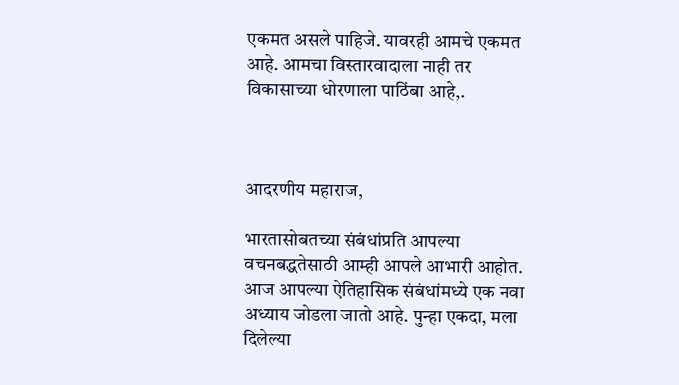एकमत असले पाहिजे. यावरही आमचे एकमत आहे. आमचा विस्तारवादाला नाही तर विकासाच्या धोरणाला पाठिंबा आहे,.



आदरणीय महाराज,

भारतासोबतच्या संबंधांप्रति आपल्या वचनबद्धतेसाठी आम्ही आपले आभारी आहोत. आज आपल्या ऐतिहासिक संबंधांमध्ये एक नवा अध्याय जोडला जातो आहे. पुन्हा एकदा, मला दिलेल्या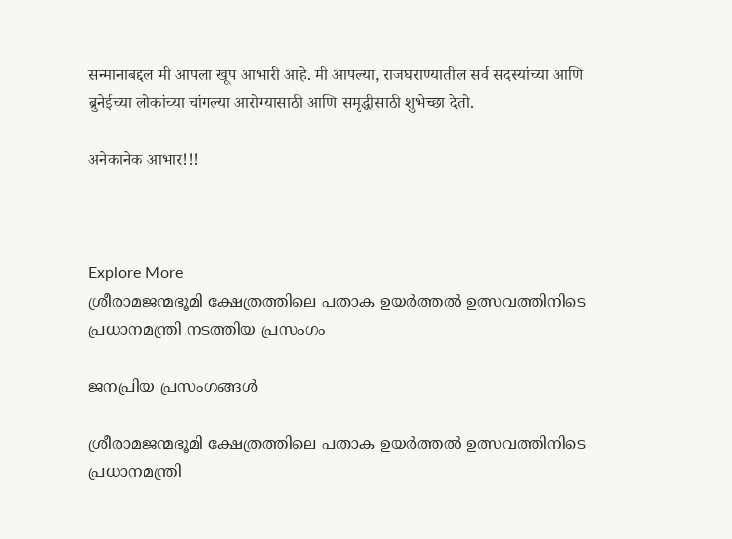सन्मानाबद्दल मी आपला खूप आभारी आहे. मी आपल्या, राजघराण्यातील सर्व सदस्यांच्या आणि ब्रुनेईच्या लोकांच्या चांगल्या आरोग्यासाठी आणि समृद्धीसाठी शुभेच्छा देतो.

अनेकानेक आभार!!!



Explore More
ശ്രീരാമജന്മഭൂമി ക്ഷേത്രത്തിലെ പതാക ഉയർത്തൽ ഉത്സവത്തിനിടെ പ്രധാനമന്ത്രി നടത്തിയ പ്രസംഗം

ജനപ്രിയ പ്രസംഗങ്ങൾ

ശ്രീരാമജന്മഭൂമി ക്ഷേത്രത്തിലെ പതാക ഉയർത്തൽ ഉത്സവത്തിനിടെ പ്രധാനമന്ത്രി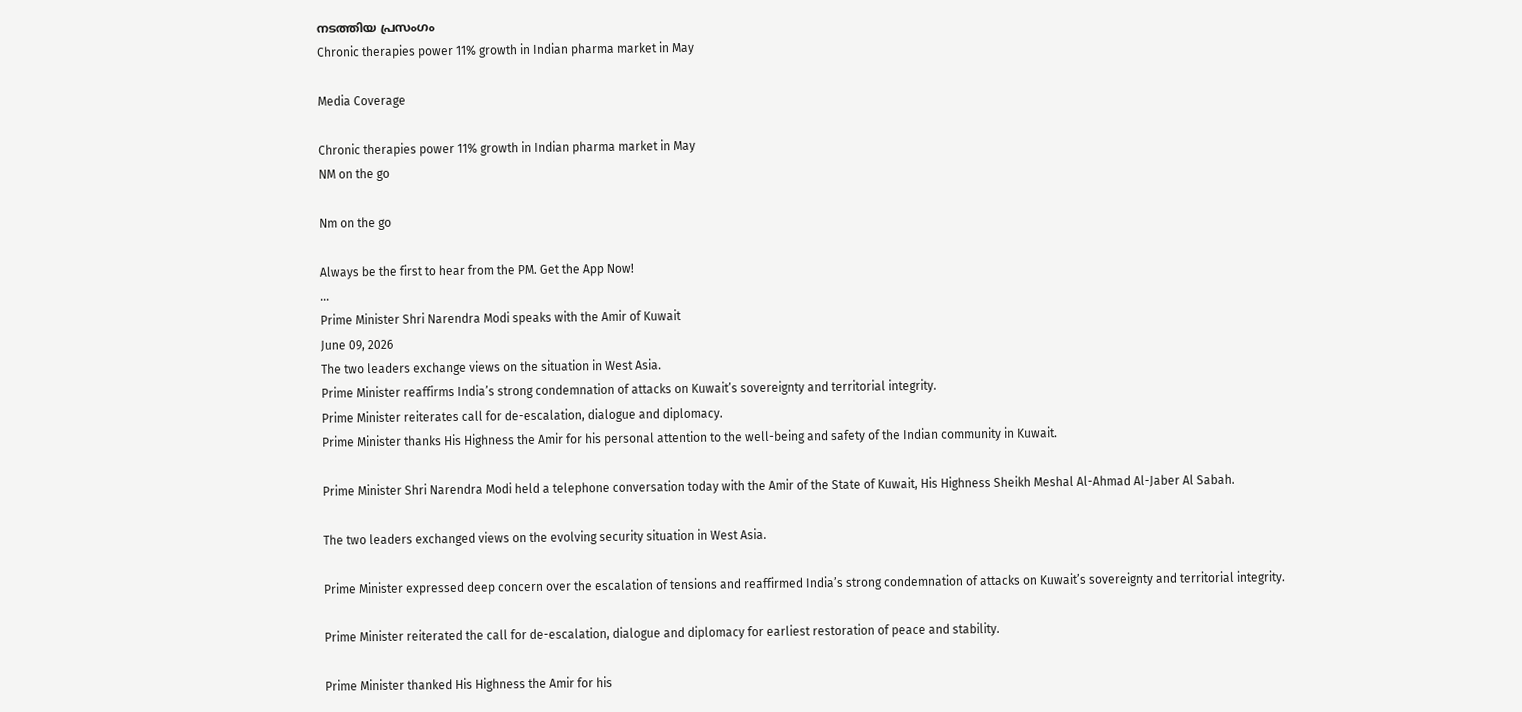നടത്തിയ പ്രസംഗം
Chronic therapies power 11% growth in Indian pharma market in May

Media Coverage

Chronic therapies power 11% growth in Indian pharma market in May
NM on the go

Nm on the go

Always be the first to hear from the PM. Get the App Now!
...
Prime Minister Shri Narendra Modi speaks with the Amir of Kuwait
June 09, 2026
The two leaders exchange views on the situation in West Asia.
Prime Minister reaffirms India’s strong condemnation of attacks on Kuwait’s sovereignty and territorial integrity.
Prime Minister reiterates call for de-escalation, dialogue and diplomacy.
Prime Minister thanks His Highness the Amir for his personal attention to the well-being and safety of the Indian community in Kuwait.

Prime Minister Shri Narendra Modi held a telephone conversation today with the Amir of the State of Kuwait, His Highness Sheikh Meshal Al-Ahmad Al-Jaber Al Sabah.

The two leaders exchanged views on the evolving security situation in West Asia.

Prime Minister expressed deep concern over the escalation of tensions and reaffirmed India’s strong condemnation of attacks on Kuwait’s sovereignty and territorial integrity.

Prime Minister reiterated the call for de-escalation, dialogue and diplomacy for earliest restoration of peace and stability.

Prime Minister thanked His Highness the Amir for his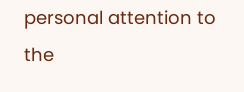personal attention to the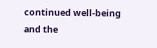continued well-being and the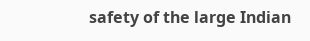safety of the large Indian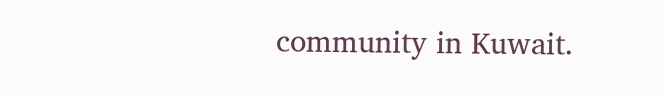community in Kuwait.